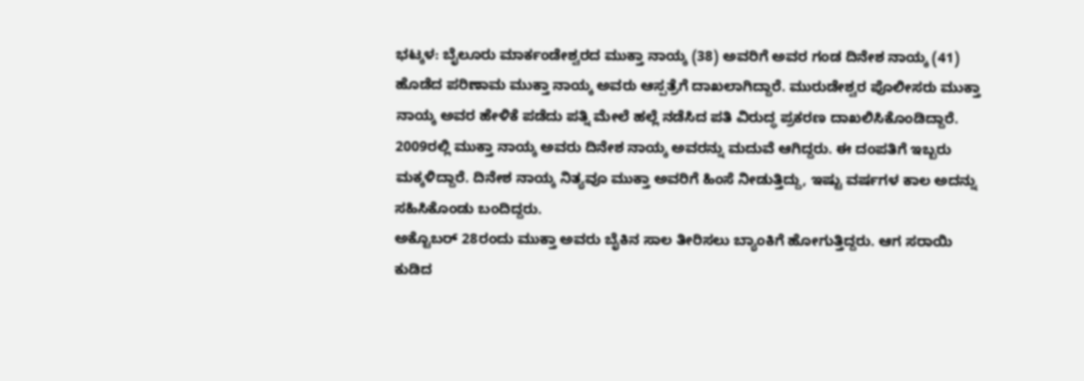ಭಟ್ಕಳ: ಬೈಲೂರು ಮಾರ್ಕಂಡೇಶ್ವರದ ಮುಕ್ತಾ ನಾಯ್ಕ (38) ಅವರಿಗೆ ಅವರ ಗಂಡ ದಿನೇಶ ನಾಯ್ಕ (41) ಹೊಡೆದ ಪರಿಣಾಮ ಮುಕ್ತಾ ನಾಯ್ಕ ಅವರು ಆಸ್ಪತ್ರೆಗೆ ದಾಖಲಾಗಿದ್ದಾರೆ. ಮುರುಡೇಶ್ವರ ಪೊಲೀಸರು ಮುಕ್ತಾ ನಾಯ್ಕ ಅವರ ಹೇಳಿಕೆ ಪಡೆದು ಪತ್ನಿ ಮೇಲೆ ಹಲ್ಲೆ ನಡೆಸಿದ ಪತಿ ವಿರುದ್ಧ ಪ್ರಕರಣ ದಾಖಲಿಸಿಕೊಂಡಿದ್ದಾರೆ.
2009ರಲ್ಲಿ ಮುಕ್ತಾ ನಾಯ್ಕ ಅವರು ದಿನೇಶ ನಾಯ್ಕ ಅವರನ್ನು ಮದುವೆ ಆಗಿದ್ದರು. ಈ ದಂಪತಿಗೆ ಇಬ್ಬರು ಮಕ್ಕಳಿದ್ದಾರೆ. ದಿನೇಶ ನಾಯ್ಕ ನಿತ್ಯವೂ ಮುಕ್ತಾ ಅವರಿಗೆ ಹಿಂಸೆ ನೀಡುತ್ತಿದ್ದು, ಇಷ್ಟು ವರ್ಷಗಳ ಕಾಲ ಅದನ್ನು ಸಹಿಸಿಕೊಂಡು ಬಂದಿದ್ದರು.
ಅಕ್ಟೊಬರ್ 28ರಂದು ಮುಕ್ತಾ ಅವರು ಬೈಕಿನ ಸಾಲ ತೀರಿಸಲು ಬ್ಯಾಂಕಿಗೆ ಹೋಗುತ್ತಿದ್ದರು. ಆಗ ಸರಾಯಿ ಕುಡಿದ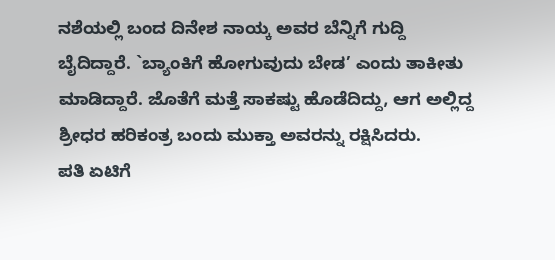ನಶೆಯಲ್ಲಿ ಬಂದ ದಿನೇಶ ನಾಯ್ಕ ಅವರ ಬೆನ್ನಿಗೆ ಗುದ್ದಿ ಬೈದಿದ್ದಾರೆ. `ಬ್ಯಾಂಕಿಗೆ ಹೋಗುವುದು ಬೇಡ’ ಎಂದು ತಾಕೀತು ಮಾಡಿದ್ದಾರೆ. ಜೊತೆಗೆ ಮತ್ತೆ ಸಾಕಷ್ಟು ಹೊಡೆದಿದ್ದು, ಆಗ ಅಲ್ಲಿದ್ದ ಶ್ರೀಧರ ಹರಿಕಂತ್ರ ಬಂದು ಮುಕ್ತಾ ಅವರನ್ನು ರಕ್ಷಿಸಿದರು.
ಪತಿ ಏಟಿಗೆ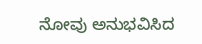ನೋವು ಅನುಭವಿಸಿದ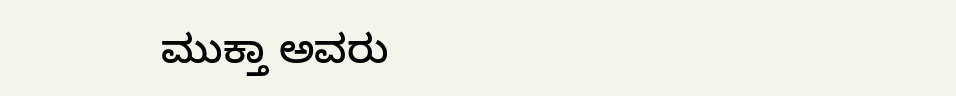ಮುಕ್ತಾ ಅವರು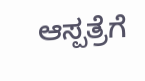ಆಸ್ಪತ್ರೆಗೆ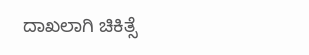ದಾಖಲಾಗಿ ಚಿಕಿತ್ಸೆ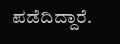ಪಡೆದಿದ್ದಾರೆ.